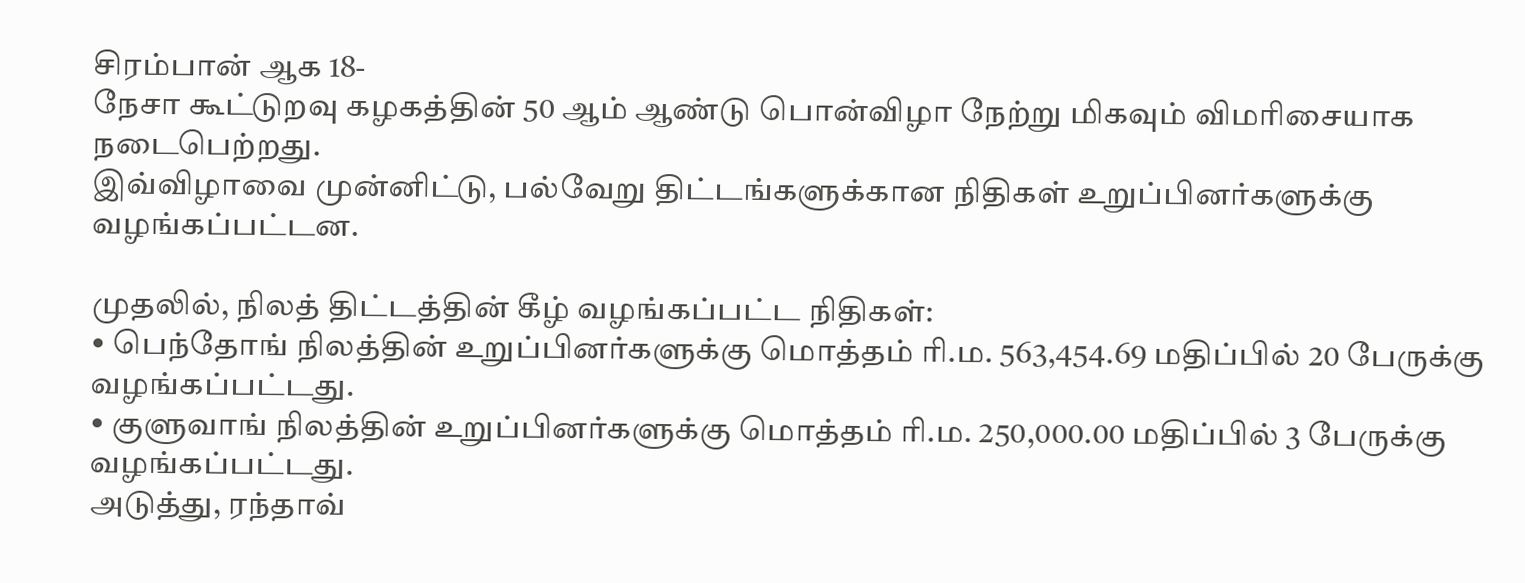சிரம்பான் ஆக 18-
நேசா கூட்டுறவு கழகத்தின் 50 ஆம் ஆண்டு பொன்விழா நேற்று மிகவும் விமரிசையாக நடைபெற்றது.
இவ்விழாவை முன்னிட்டு, பல்வேறு திட்டங்களுக்கான நிதிகள் உறுப்பினர்களுக்கு வழங்கப்பட்டன.

முதலில், நிலத் திட்டத்தின் கீழ் வழங்கப்பட்ட நிதிகள்:
• பெந்தோங் நிலத்தின் உறுப்பினர்களுக்கு மொத்தம் ரி.ம. 563,454.69 மதிப்பில் 20 பேருக்கு வழங்கப்பட்டது.
• குளுவாங் நிலத்தின் உறுப்பினர்களுக்கு மொத்தம் ரி.ம. 250,000.00 மதிப்பில் 3 பேருக்கு வழங்கப்பட்டது.
அடுத்து, ரந்தாவ்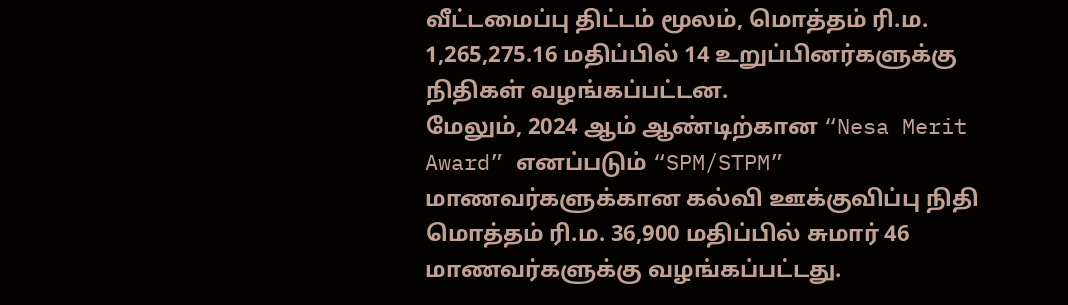வீட்டமைப்பு திட்டம் மூலம், மொத்தம் ரி.ம. 1,265,275.16 மதிப்பில் 14 உறுப்பினர்களுக்கு நிதிகள் வழங்கப்பட்டன.
மேலும், 2024 ஆம் ஆண்டிற்கான “Nesa Merit Award” எனப்படும் “SPM/STPM” மாணவர்களுக்கான கல்வி ஊக்குவிப்பு நிதி மொத்தம் ரி.ம. 36,900 மதிப்பில் சுமார் 46 மாணவர்களுக்கு வழங்கப்பட்டது.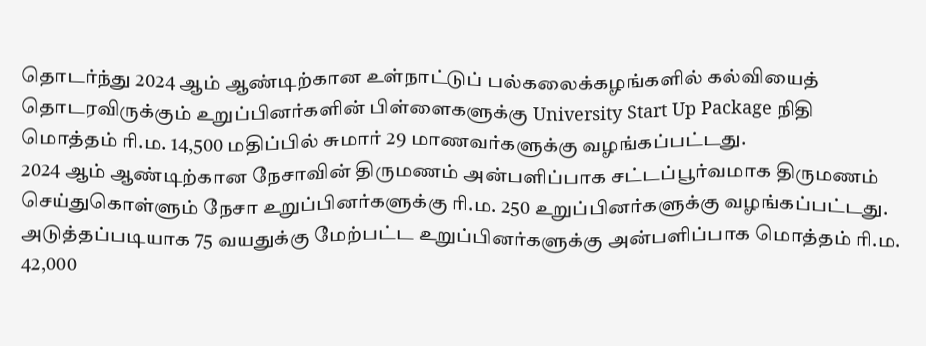தொடர்ந்து 2024 ஆம் ஆண்டிற்கான உள்நாட்டுப் பல்கலைக்கழங்களில் கல்வியைத் தொடரவிருக்கும் உறுப்பினர்களின் பிள்ளைகளுக்கு University Start Up Package நிதி மொத்தம் ரி.ம. 14,500 மதிப்பில் சுமார் 29 மாணவர்களுக்கு வழங்கப்பட்டது.
2024 ஆம் ஆண்டிற்கான நேசாவின் திருமணம் அன்பளிப்பாக சட்டப்பூர்வமாக திருமணம் செய்துகொள்ளும் நேசா உறுப்பினர்களுக்கு ரி.ம. 250 உறுப்பினர்களுக்கு வழங்கப்பட்டது.
அடுத்தப்படியாக 75 வயதுக்கு மேற்பட்ட உறுப்பினர்களுக்கு அன்பளிப்பாக மொத்தம் ரி.ம. 42,000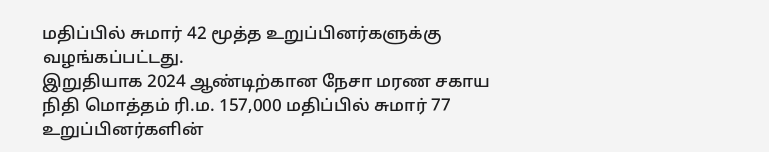மதிப்பில் சுமார் 42 மூத்த உறுப்பினர்களுக்கு வழங்கப்பட்டது.
இறுதியாக 2024 ஆண்டிற்கான நேசா மரண சகாய நிதி மொத்தம் ரி.ம. 157,000 மதிப்பில் சுமார் 77 உறுப்பினர்களின்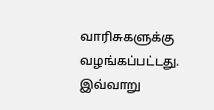வாரிசுகளுக்கு வழங்கப்பட்டது.
இவ்வாறு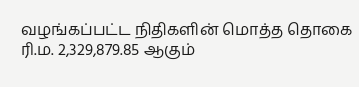வழங்கப்பட்ட நிதிகளின் மொத்த தொகை ரி.ம. 2,329,879.85 ஆகும்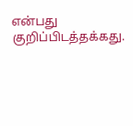என்பது குறிப்பிடத்தக்கது.